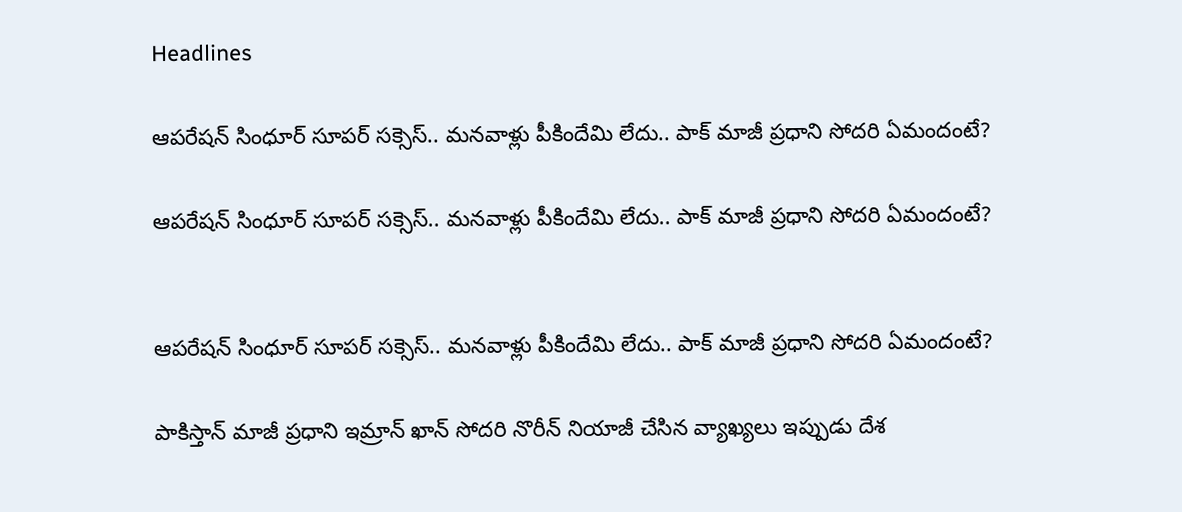Headlines

ఆపరేషన్ సింధూర్ సూపర్ సక్సెస్.. మనవాళ్లు పీకిందేమి లేదు.. పాక్ మాజీ ప్రధాని సోదరి ఏమందంటే?

ఆపరేషన్ సింధూర్ సూపర్ సక్సెస్.. మనవాళ్లు పీకిందేమి లేదు.. పాక్ మాజీ ప్రధాని సోదరి ఏమందంటే?


ఆపరేషన్ సింధూర్ సూపర్ సక్సెస్.. మనవాళ్లు పీకిందేమి లేదు.. పాక్ మాజీ ప్రధాని సోదరి ఏమందంటే?

పాకిస్తాన్ మాజీ ప్రధాని ఇమ్రాన్ ఖాన్ సోదరి నొరీన్ నియాజీ చేసిన వ్యాఖ్యలు ఇప్పుడు దేశ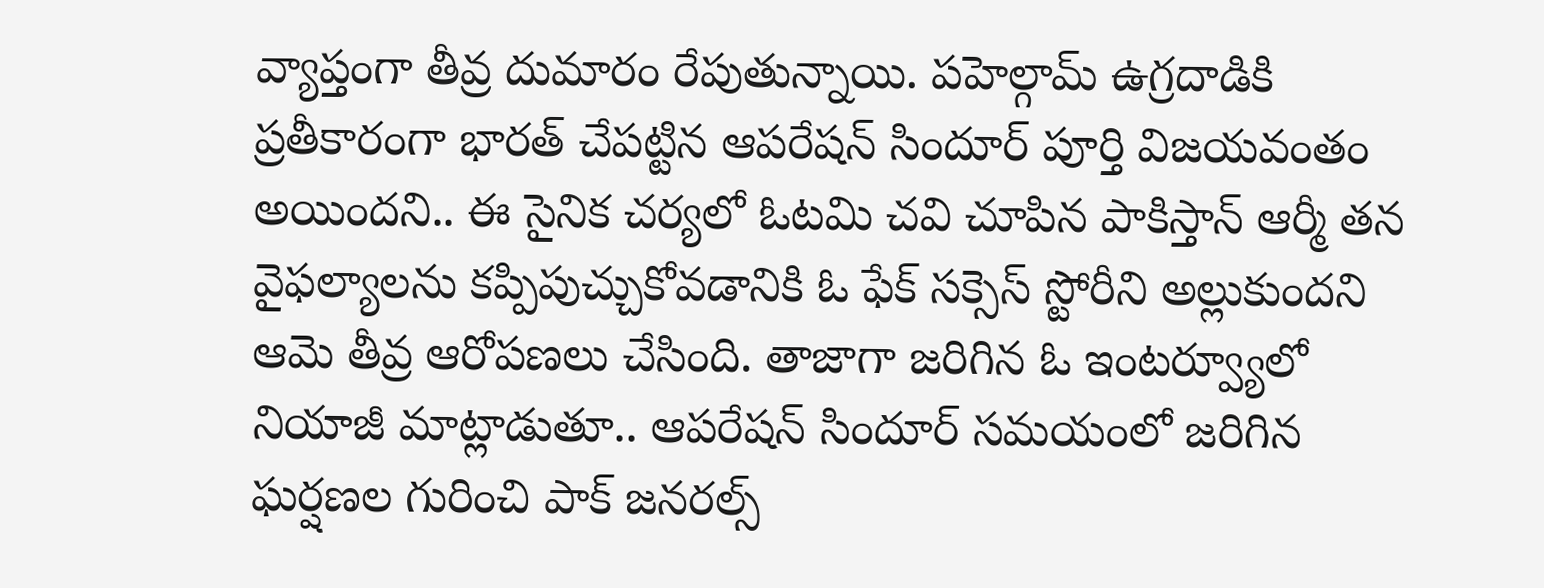వ్యాప్తంగా తీవ్ర దుమారం రేపుతున్నాయి. పహెల్గామ్ ఉగ్రదాడికి ప్రతీకారంగా భారత్ చేపట్టిన ఆపరేషన్ సిందూర్ పూర్తి విజయవంతం అయిందని.. ఈ సైనిక చర్యలో ఓటమి చవి చూపిన పాకిస్తాన్ ఆర్మీ తన వైఫల్యాలను కప్పిపుచ్చుకోవడానికి ఓ ఫేక్ సక్సెస్ స్టోరీని అల్లుకుందని ఆమె తీవ్ర ఆరోపణలు చేసింది. తాజాగా జరిగిన ఓ ఇంటర్వ్యూలో నియాజీ మాట్లాడుతూ.. ఆపరేషన్ సిందూర్ సమయంలో జరిగిన ఘర్షణల గురించి పాక్ జనరల్స్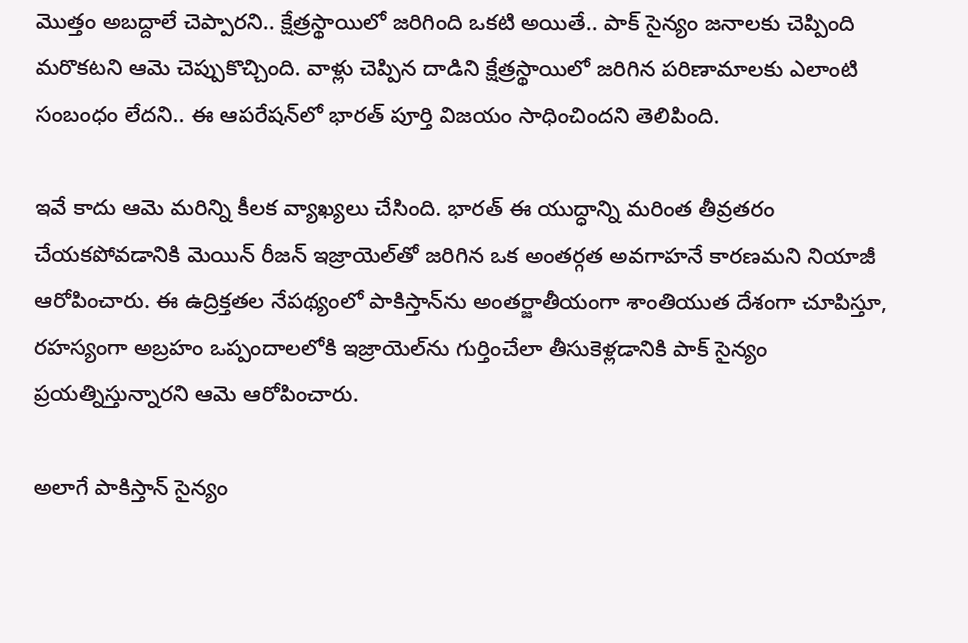మొత్తం అబద్దాలే చెప్పారని.. క్షేత్రస్థాయిలో జరిగింది ఒకటి అయితే.. పాక్ సైన్యం జనాలకు చెప్పింది మరొకటని ఆమె చెప్పుకొచ్చింది. వాళ్లు చెప్పిన దాడిని క్షేత్రస్థాయిలో జరిగిన పరిణామాలకు ఎలాంటి సంబంధం లేదని.. ఈ ఆపరేషన్‌లో భారత్ పూర్తి విజయం సాధించిందని తెలిపింది.

ఇవే కాదు ఆమె మరిన్ని కీలక వ్యాఖ్యలు చేసింది. భారత్ ఈ యుద్ధాన్ని మరింత తీవ్రతరం చేయకపోవడానికి మెయిన్ రీజన్ ఇజ్రాయెల్‌తో జరిగిన ఒక అంతర్గత అవగాహనే కారణమని నియాజీ ఆరోపించారు. ఈ ఉద్రిక్తతల నేపథ్యంలో పాకిస్తాన్‌ను అంతర్జాతీయంగా శాంతియుత దేశంగా చూపిస్తూ, రహస్యంగా అబ్రహం ఒప్పందాలలోకి ఇజ్రాయెల్‌ను గుర్తించేలా తీసుకెళ్లడానికి పాక్ సైన్యం ప్రయత్నిస్తున్నారని ఆమె ఆరోపించారు.

అలాగే పాకిస్తాన్ సైన్యం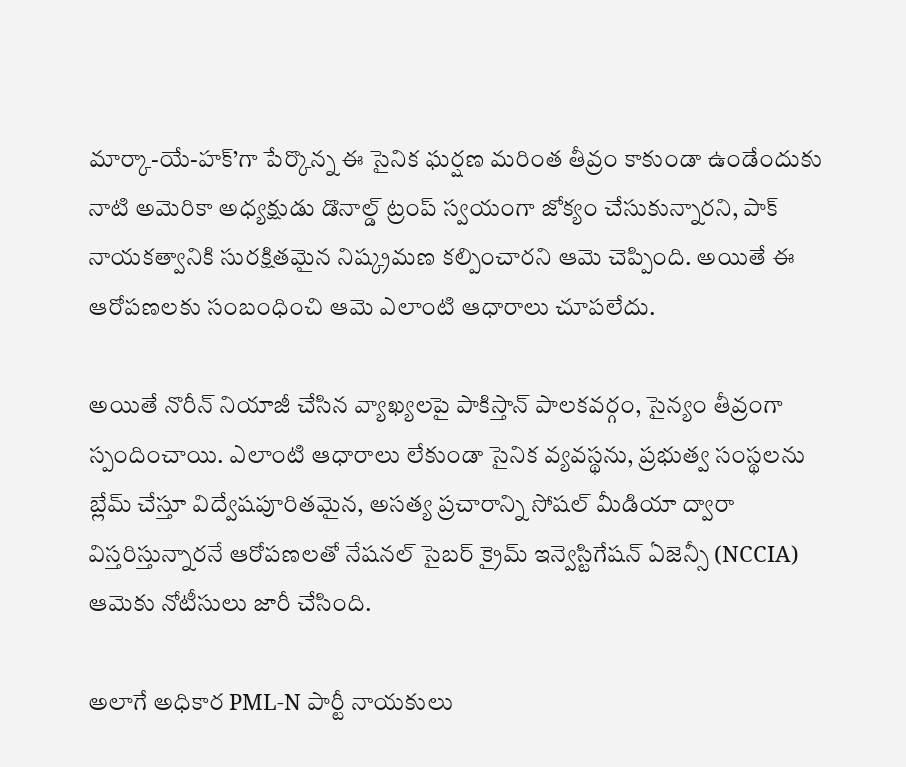మార్కా-యే-హక్’గా పేర్కొన్న ఈ సైనిక ఘర్షణ మరింత తీవ్రం కాకుండా ఉండేందుకు నాటి అమెరికా అధ్యక్షుడు డొనాల్డ్ ట్రంప్ స్వయంగా జోక్యం చేసుకున్నారని, పాక్ నాయకత్వానికి సురక్షితమైన నిష్క్రమణ కల్పించారని ఆమె చెప్పింది. అయితే ఈ ఆరోపణలకు సంబంధించి ఆమె ఎలాంటి ఆధారాలు చూపలేదు.

అయితే నొరీన్ నియాజీ చేసిన వ్యాఖ్యలపై పాకిస్తాన్ పాలకవర్గం, సైన్యం తీవ్రంగా స్పందించాయి. ఎలాంటి ఆధారాలు లేకుండా సైనిక వ్యవస్థను, ప్రభుత్వ సంస్థలను బ్లేమ్ చేస్తూ విద్వేషపూరితమైన, అసత్య ప్రచారాన్ని సోషల్ మీడియా ద్వారా విస్తరిస్తున్నారనే ఆరోపణలతో నేషనల్ సైబర్ క్రైమ్ ఇన్వెస్టిగేషన్ ఏజెన్సీ (NCCIA) ఆమెకు నోటీసులు జారీ చేసింది.

అలాగే అధికార PML-N పార్టీ నాయకులు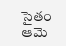సైతం ఆమె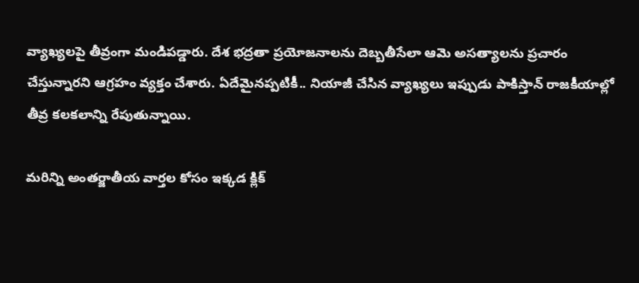వ్యాఖ్యలపై తీవ్రంగా మండిపడ్డారు. దేశ భద్రతా ప్రయోజనాలను దెబ్బతీసేలా ఆమె అసత్యాలను ప్రచారం చేస్తున్నారని ఆగ్రహం వ్యక్తం చేశారు. ఏదేమైనప్పటికీ.. నియాజీ చేసిన వ్యాఖ్యలు ఇప్పుడు పాకిస్తాన్ రాజకీయాల్లో తీవ్ర కలకలాన్ని రేపుతున్నాయి.

మరిన్ని అంతర్జాతీయ వార్తల కోసం ఇక్కడ క్లిక్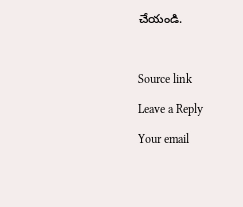చేయండి.



Source link

Leave a Reply

Your email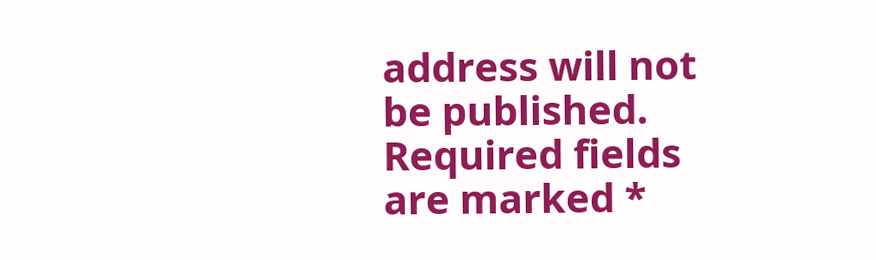address will not be published. Required fields are marked *